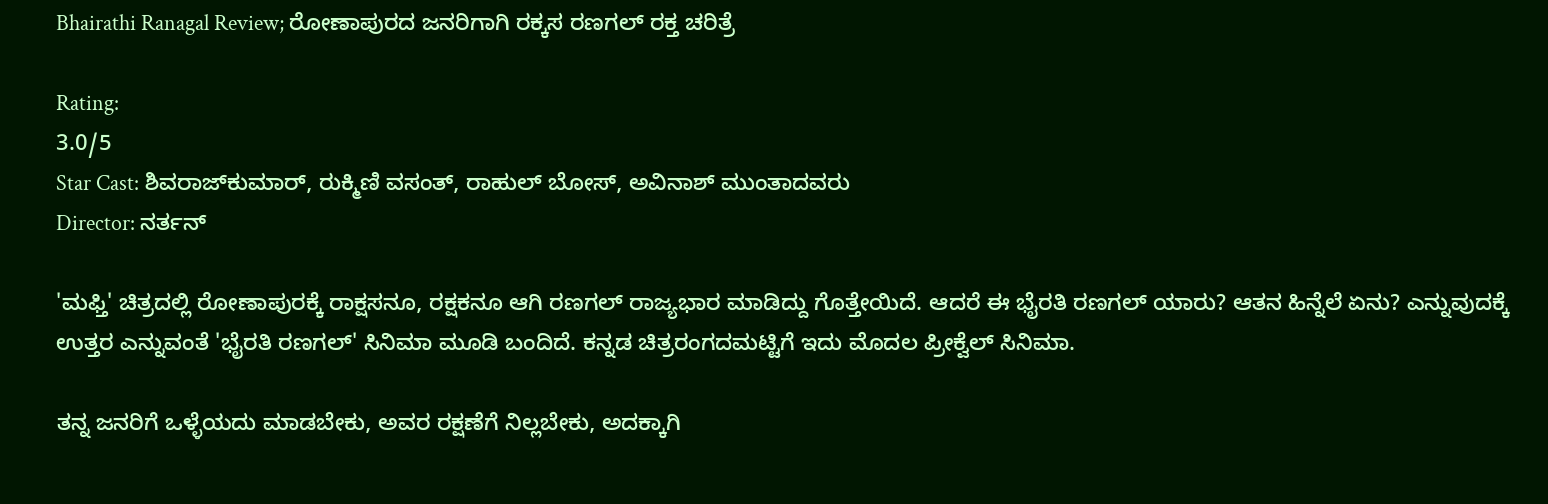Bhairathi Ranagal Review; ರೋಣಾಪುರದ ಜನರಿಗಾಗಿ ರಕ್ಕಸ ರಣಗಲ್ ರಕ್ತ ಚರಿತ್ರೆ

Rating:
3.0/5
Star Cast: ಶಿವರಾಜ್‌ಕುಮಾರ್, ರುಕ್ಮಿಣಿ ವಸಂತ್, ರಾಹುಲ್ ಬೋಸ್, ಅವಿನಾಶ್ ಮುಂತಾದವರು
Director: ನರ್ತನ್

'ಮಫ್ತಿ' ಚಿತ್ರದಲ್ಲಿ ರೋಣಾಪುರಕ್ಕೆ ರಾಕ್ಷಸನೂ, ರಕ್ಷಕನೂ ಆಗಿ ರಣಗಲ್ ರಾಜ್ಯಭಾರ ಮಾಡಿದ್ದು ಗೊತ್ತೇಯಿದೆ. ಆದರೆ ಈ ಭೈರತಿ ರಣಗಲ್ ಯಾರು? ಆತನ ಹಿನ್ನೆಲೆ ಏನು? ಎನ್ನುವುದಕ್ಕೆ ಉತ್ತರ ಎನ್ನುವಂತೆ 'ಭೈರತಿ ರಣಗಲ್' ಸಿನಿಮಾ ಮೂಡಿ ಬಂದಿದೆ. ಕನ್ನಡ ಚಿತ್ರರಂಗದಮಟ್ಟಿಗೆ ಇದು ಮೊದಲ ಪ್ರೀಕ್ವೆಲ್ ಸಿನಿಮಾ.

ತನ್ನ ಜನರಿಗೆ ಒಳ್ಳೆಯದು ಮಾಡಬೇಕು, ಅವರ ರಕ್ಷಣೆಗೆ ನಿಲ್ಲಬೇಕು, ಅದಕ್ಕಾಗಿ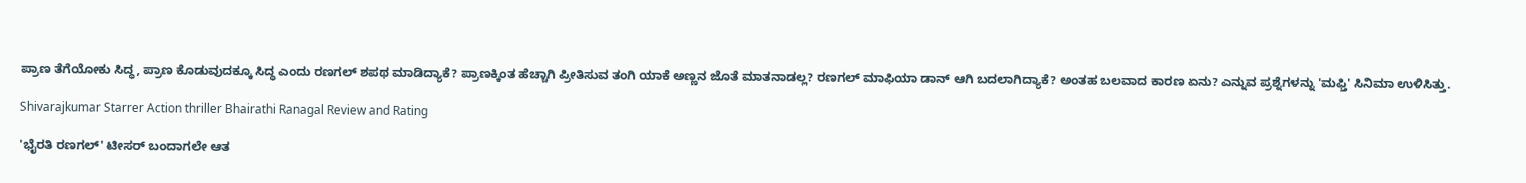ಪ್ರಾಣ ತೆಗೆಯೋಕು ಸಿದ್ಧ, ಪ್ರಾಣ ಕೊಡುವುದಕ್ಕೂ ಸಿದ್ಧ ಎಂದು ರಣಗಲ್ ಶಪಥ ಮಾಡಿದ್ಯಾಕೆ? ಪ್ರಾಣಕ್ಕಿಂತ ಹೆಚ್ಚಾಗಿ ಪ್ರೀತಿಸುವ ತಂಗಿ ಯಾಕೆ ಅಣ್ಣನ ಜೊತೆ ಮಾತನಾಡಲ್ಲ? ರಣಗಲ್ ಮಾಫಿಯಾ ಡಾನ್ ಆಗಿ ಬದಲಾಗಿದ್ಯಾಕೆ? ಅಂತಹ ಬಲವಾದ ಕಾರಣ ಏನು? ಎನ್ನುವ ಪ್ರಶ್ನೆಗಳನ್ನು 'ಮಫ್ತಿ' ಸಿನಿಮಾ ಉಳಿಸಿತ್ತು.

Shivarajkumar Starrer Action thriller Bhairathi Ranagal Review and Rating

'ಭೈರತಿ ರಣಗಲ್' ಟೀಸರ್ ಬಂದಾಗಲೇ ಆತ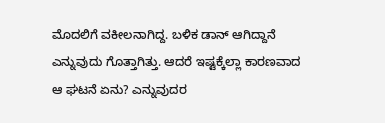ಮೊದಲಿಗೆ ವಕೀಲನಾಗಿದ್ದ. ಬಳಿಕ ಡಾನ್ ಆಗಿದ್ದಾನೆ ಎನ್ನುವುದು ಗೊತ್ತಾಗಿತ್ತು. ಆದರೆ ಇಷ್ಟಕ್ಕೆಲ್ಲಾ ಕಾರಣವಾದ ಆ ಘಟನೆ ಏನು? ಎನ್ನುವುದರ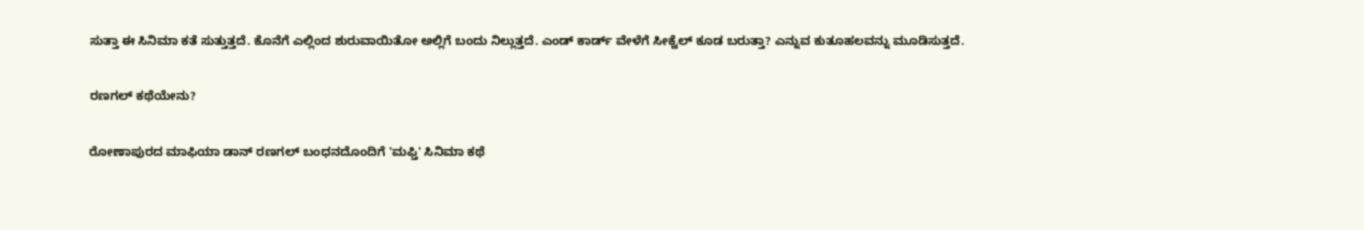ಸುತ್ತಾ ಈ ಸಿನಿಮಾ ಕತೆ ಸುತ್ತುತ್ತದೆ. ಕೊನೆಗೆ ಎಲ್ಲಿಂದ ಶುರುವಾಯಿತೋ ಅಲ್ಲಿಗೆ ಬಂದು ನಿಲ್ಲುತ್ತದೆ. ಎಂಡ್‌ ಕಾರ್ಡ್ ವೇಳೆಗೆ ಸೀಕ್ವೆಲ್ ಕೂಡ ಬರುತ್ತಾ? ಎನ್ನುವ ಕುತೂಹಲವನ್ನು ಮೂಡಿಸುತ್ತದೆ.

ರಣಗಲ್ ಕಥೆಯೇನು?

ರೋಣಾಪುರದ ಮಾಫಿಯಾ ಡಾನ್ ರಣಗಲ್ ಬಂಧನದೊಂದಿಗೆ 'ಮಫ್ತಿ' ಸಿನಿಮಾ ಕಥೆ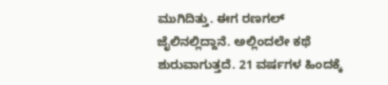ಮುಗಿದಿತ್ತು. ಈಗ ರಣಗಲ್ ಜೈಲಿನಲ್ಲಿದ್ದಾನೆ. ಅಲ್ಲಿಂದಲೇ ಕಥೆ ಶುರುವಾಗುತ್ತದೆ. 21 ವರ್ಷಗಳ ಹಿಂದಕ್ಕೆ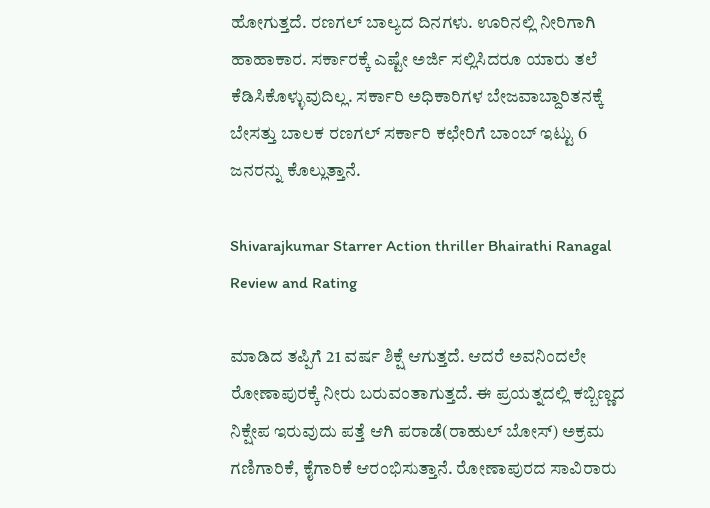ಹೋಗುತ್ತದೆ. ರಣಗಲ್ ಬಾಲ್ಯದ ದಿನಗಳು. ಊರಿನಲ್ಲಿ ನೀರಿಗಾಗಿ ಹಾಹಾಕಾರ. ಸರ್ಕಾರಕ್ಕೆ ಎಷ್ಟೇ ಅರ್ಜಿ ಸಲ್ಲಿಸಿದರೂ ಯಾರು ತಲೆ ಕೆಡಿಸಿಕೊಳ್ಳುವುದಿಲ್ಲ. ಸರ್ಕಾರಿ ಅಧಿಕಾರಿಗಳ ಬೇಜವಾಬ್ದಾರಿತನಕ್ಕೆ ಬೇಸತ್ತು ಬಾಲಕ ರಣಗಲ್ ಸರ್ಕಾರಿ ಕಛೇರಿಗೆ ಬಾಂಬ್ ಇಟ್ಟು 6 ಜನರನ್ನು ಕೊಲ್ಲುತ್ತಾನೆ.

Shivarajkumar Starrer Action thriller Bhairathi Ranagal Review and Rating

ಮಾಡಿದ ತಪ್ಪಿಗೆ 21 ವರ್ಷ ಶಿಕ್ಷೆ ಆಗುತ್ತದೆ. ಆದರೆ ಅವನಿಂದಲೇ ರೋಣಾಪುರಕ್ಕೆ ನೀರು ಬರುವಂತಾಗುತ್ತದೆ. ಈ ಪ್ರಯತ್ನದಲ್ಲಿ ಕಬ್ಬಿಣ್ಣದ ನಿಕ್ಷೇಪ ಇರುವುದು ಪತ್ತೆ ಆಗಿ ಪರಾಡೆ(ರಾಹುಲ್ ಬೋಸ್) ಅಕ್ರಮ ಗಣಿಗಾರಿಕೆ, ಕೈಗಾರಿಕೆ ಆರಂಭಿಸುತ್ತಾನೆ. ರೋಣಾಪುರದ ಸಾವಿರಾರು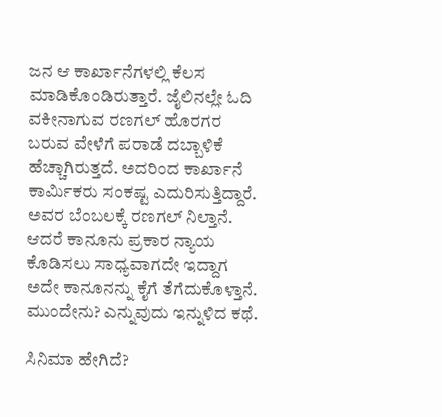ಜನ ಆ ಕಾರ್ಖಾನೆಗಳಲ್ಲಿ ಕೆಲಸ ಮಾಡಿಕೊಂಡಿರುತ್ತಾರೆ. ಜೈಲಿನಲ್ಲೇ ಓದಿ ವಕೀನಾಗುವ ರಣಗಲ್ ಹೊರಗರ ಬರುವ ವೇಳೆಗೆ ಪರಾಡೆ ದಬ್ಬಾಳಿಕೆ ಹೆಚ್ಚಾಗಿರುತ್ತದೆ. ಅದರಿಂದ ಕಾರ್ಖಾನೆ ಕಾರ್ಮಿಕರು ಸಂಕಷ್ಟ ಎದುರಿಸುತ್ತಿದ್ದಾರೆ. ಅವರ ಬೆಂಬಲಕ್ಕೆ ರಣಗಲ್ ನಿಲ್ತಾನೆ. ಆದರೆ ಕಾನೂನು ಪ್ರಕಾರ ನ್ಯಾಯ ಕೊಡಿಸಲು ಸಾಧ್ಯವಾಗದೇ ಇದ್ದಾಗ ಅದೇ ಕಾನೂನನ್ನು ಕೈಗೆ ತೆಗೆದುಕೊಳ್ತಾನೆ. ಮುಂದೇನು? ಎನ್ನುವುದು ಇನ್ನುಳಿದ ಕಥೆ.

ಸಿನಿಮಾ ಹೇಗಿದೆ?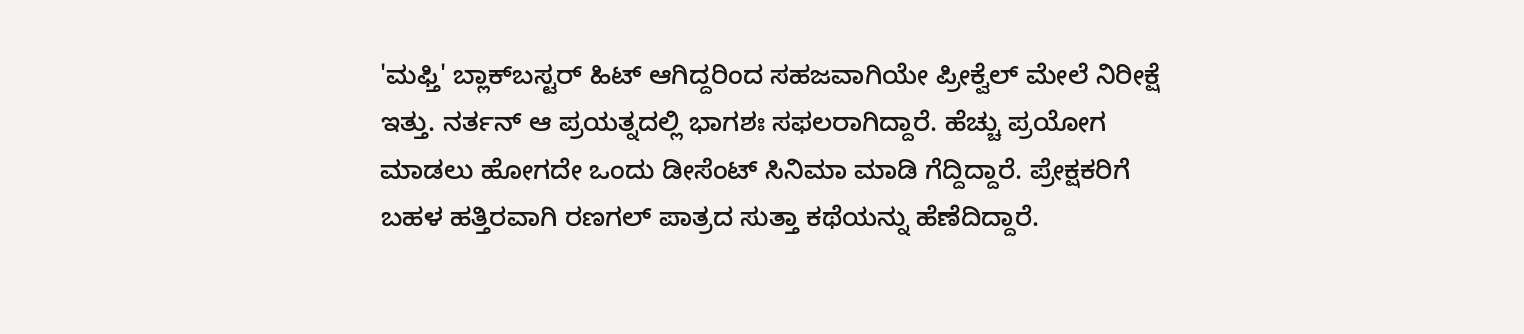'ಮಫ್ತಿ' ಬ್ಲಾಕ್‌ಬಸ್ಟರ್ ಹಿಟ್ ಆಗಿದ್ದರಿಂದ ಸಹಜವಾಗಿಯೇ ಪ್ರೀಕ್ವೆಲ್ ಮೇಲೆ ನಿರೀಕ್ಷೆ ಇತ್ತು. ನರ್ತನ್ ಆ ಪ್ರಯತ್ನದಲ್ಲಿ ಭಾಗಶಃ ಸಫಲರಾಗಿದ್ದಾರೆ. ಹೆಚ್ಚು ಪ್ರಯೋಗ ಮಾಡಲು ಹೋಗದೇ ಒಂದು ಡೀಸೆಂಟ್ ಸಿನಿಮಾ ಮಾಡಿ ಗೆದ್ದಿದ್ದಾರೆ. ಪ್ರೇಕ್ಷಕರಿಗೆ ಬಹಳ ಹತ್ತಿರವಾಗಿ ರಣಗಲ್ ಪಾತ್ರದ ಸುತ್ತಾ ಕಥೆಯನ್ನು ಹೆಣೆದಿದ್ದಾರೆ.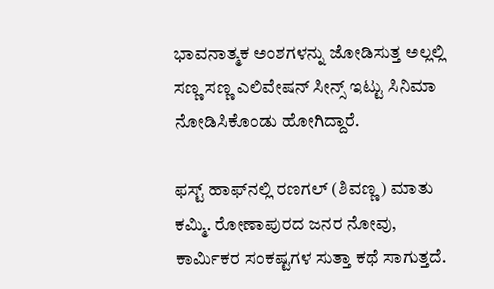ಭಾವನಾತ್ಮಕ ಅಂಶಗಳನ್ನು ಜೋಡಿಸುತ್ತ ಅಲ್ಲಲ್ಲಿ ಸಣ್ಣ ಸಣ್ಣ ಎಲಿವೇಷನ್ ಸೀನ್ಸ್ ಇಟ್ಟು ಸಿನಿಮಾ ನೋಡಿಸಿಕೊಂಡು ಹೋಗಿದ್ದಾರೆ.

ಫಸ್ಟ್ ಹಾಫ್‌ನಲ್ಲಿ ರಣಗಲ್ (ಶಿವಣ್ಣ) ಮಾತು ಕಮ್ಮಿ. ರೋಣಾಪುರದ ಜನರ ನೋವು, ಕಾರ್ಮಿಕರ ಸಂಕಷ್ಟಗಳ ಸುತ್ತಾ ಕಥೆ ಸಾಗುತ್ತದೆ.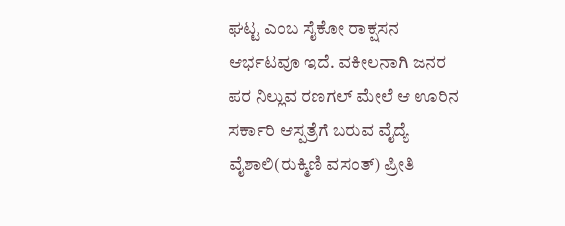ಘಟ್ಟ ಎಂಬ ಸೈಕೋ ರಾಕ್ಷಸನ ಆರ್ಭಟವೂ ಇದೆ. ವಕೀಲನಾಗಿ ಜನರ ಪರ ನಿಲ್ಲುವ ರಣಗಲ್ ಮೇಲೆ ಆ ಊರಿನ ಸರ್ಕಾರಿ ಆಸ್ಪತ್ರೆಗೆ ಬರುವ ವೈದ್ಯೆ ವೈಶಾಲಿ(ರುಕ್ಮಿಣಿ ವಸಂತ್) ಪ್ರೀತಿ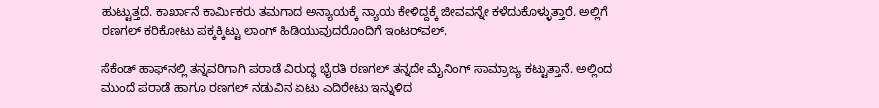ಹುಟ್ಟುತ್ತದೆ. ಕಾರ್ಖಾನೆ ಕಾರ್ಮಿಕರು ತಮಗಾದ ಅನ್ಯಾಯಕ್ಕೆ ನ್ಯಾಯ ಕೇಳಿದ್ದಕ್ಕೆ ಜೀವವನ್ನೇ ಕಳೆದುಕೊಳ್ಳುತ್ತಾರೆ. ಅಲ್ಲಿಗೆ ರಣಗಲ್ ಕರಿಕೋಟು ಪಕ್ಕಕ್ಕಿಟ್ಟು ಲಾಂಗ್ ಹಿಡಿಯುವುದರೊಂದಿಗೆ ಇಂಟರ್‌ವಲ್.

ಸೆಕೆಂಡ್‌ ಹಾಫ್‌ನಲ್ಲಿ ತನ್ನವರಿಗಾಗಿ ಪರಾಡೆ ವಿರುದ್ಧ ಭೈರತಿ ರಣಗಲ್ ತನ್ನದೇ ಮೈನಿಂಗ್ ಸಾಮ್ರಾಜ್ಯ ಕಟ್ಟುತ್ತಾನೆ. ಅಲ್ಲಿಂದ ಮುಂದೆ ಪರಾಡೆ ಹಾಗೂ ರಣಗಲ್ ನಡುವಿನ ಏಟು ಎದಿರೇಟು ಇನ್ನುಳಿದ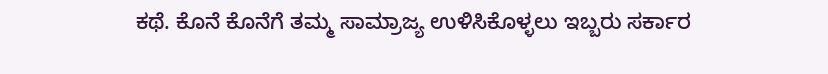ಕಥೆ. ಕೊನೆ ಕೊನೆಗೆ ತಮ್ಮ ಸಾಮ್ರಾಜ್ಯ ಉಳಿಸಿಕೊಳ್ಳಲು ಇಬ್ಬರು ಸರ್ಕಾರ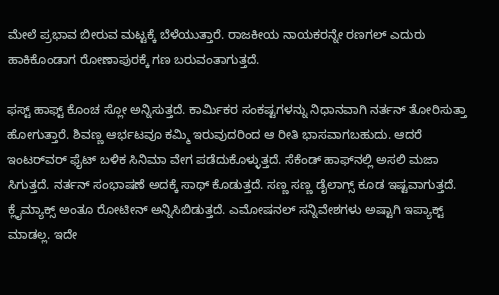ಮೇಲೆ ಪ್ರಭಾವ ಬೀರುವ ಮಟ್ಟಕ್ಕೆ ಬೆಳೆಯುತ್ತಾರೆ. ರಾಜಕೀಯ ನಾಯಕರನ್ನೇ ರಣಗಲ್ ಎದುರು ಹಾಕಿಕೊಂಡಾಗ ರೋಣಾಪುರಕ್ಕೆ ಗಣ ಬರುವಂತಾಗುತ್ತದೆ.

ಫಸ್ಟ್‌ ಹಾಫ್ಟ್ ಕೊಂಚ ಸ್ಲೋ ಅನ್ನಿಸುತ್ತದೆ. ಕಾರ್ಮಿಕರ ಸಂಕಷ್ಟಗಳನ್ನು ನಿಧಾನವಾಗಿ ನರ್ತನ್ ತೋರಿಸುತ್ತಾ ಹೋಗುತ್ತಾರೆ. ಶಿವಣ್ಣ ಆರ್ಭಟವೂ ಕಮ್ಮಿ ಇರುವುದರಿಂದ ಆ ರೀತಿ ಭಾಸವಾಗಬಹುದು. ಆದರೆ ಇಂಟರ್‌ವರ್ ಫೈಟ್ ಬಳಿಕ ಸಿನಿಮಾ ವೇಗ ಪಡೆದುಕೊಳ್ಳುತ್ತದೆ. ಸೆಕೆಂಡ್ ಹಾಫ್‌ನಲ್ಲಿ ಅಸಲಿ ಮಜಾ ಸಿಗುತ್ತದೆ. ನರ್ತನ್ ಸಂಭಾಷಣೆ ಅದಕ್ಕೆ ಸಾಥ್ ಕೊಡುತ್ತದೆ. ಸಣ್ಣ ಸಣ್ಣ ಡೈಲಾಗ್ಸ್ ಕೂಡ ಇಷ್ಟವಾಗುತ್ತದೆ. ಕ್ಲೈಮ್ಯಾಕ್ಸ್ ಅಂತೂ ರೋಟೀನ್ ಅನ್ನಿಸಿಬಿಡುತ್ತದೆ. ಎಮೋಷನಲ್ ಸನ್ನಿವೇಶಗಳು ಅಷ್ಟಾಗಿ ಇಪ್ಯಾಕ್ಟ್ ಮಾಡಲ್ಲ. ಇದೇ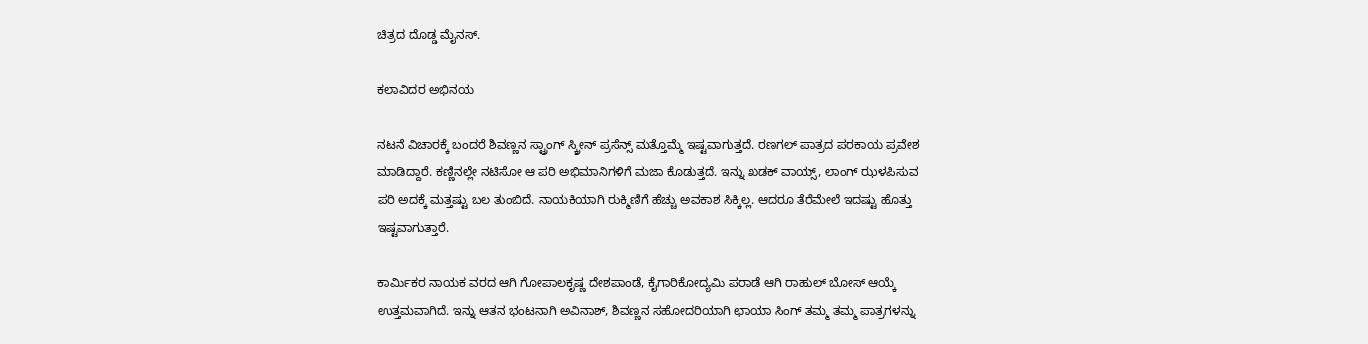ಚಿತ್ರದ ದೊಡ್ಡ ಮೈನಸ್.

ಕಲಾವಿದರ ಅಭಿನಯ

ನಟನೆ ವಿಚಾರಕ್ಕೆ ಬಂದರೆ ಶಿವಣ್ಣನ ಸ್ಟ್ರಾಂಗ್ ಸ್ಕ್ರೀನ್ ಪ್ರಸೆನ್ಸ್ ಮತ್ತೊಮ್ಮೆ ಇಷ್ಟವಾಗುತ್ತದೆ. ರಣಗಲ್ ಪಾತ್ರದ ಪರಕಾಯ ಪ್ರವೇಶ ಮಾಡಿದ್ದಾರೆ. ಕಣ್ಣಿನಲ್ಲೇ ನಟಿಸೋ ಆ ಪರಿ ಅಭಿಮಾನಿಗಳಿಗೆ ಮಜಾ ಕೊಡುತ್ತದೆ. ಇನ್ನು ಖಡಕ್ ವಾಯ್ಸ್, ಲಾಂಗ್ ಝಳಪಿಸುವ ಪರಿ ಅದಕ್ಕೆ ಮತ್ತಷ್ಟು ಬಲ ತುಂಬಿದೆ. ನಾಯಕಿಯಾಗಿ ರುಕ್ಮಿಣಿಗೆ ಹೆಚ್ಚು ಅವಕಾಶ ಸಿಕ್ಕಿಲ್ಲ. ಆದರೂ ತೆರೆಮೇಲೆ ಇದಷ್ಟು ಹೊತ್ತು ಇಷ್ಟವಾಗುತ್ತಾರೆ.

ಕಾರ್ಮಿಕರ ನಾಯಕ ವರದ ಆಗಿ ಗೋಪಾಲಕೃಷ್ಣ ದೇಶಪಾಂಡೆ, ಕೈಗಾರಿಕೋದ್ಯಮಿ ಪರಾಡೆ ಆಗಿ ರಾಹುಲ್ ಬೋಸ್ ಆಯ್ಕೆ ಉತ್ತಮವಾಗಿದೆ. ಇನ್ನು ಆತನ ಭಂಟನಾಗಿ ಅವಿನಾಶ್, ಶಿವಣ್ಣನ ಸಹೋದರಿಯಾಗಿ ಛಾಯಾ ಸಿಂಗ್ ತಮ್ಮ ತಮ್ಮ ಪಾತ್ರಗಳನ್ನು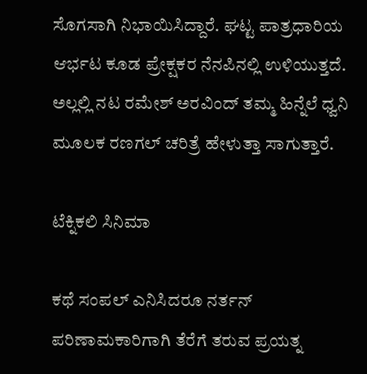ಸೊಗಸಾಗಿ ನಿಭಾಯಿಸಿದ್ದಾರೆ. ಘಟ್ಟ ಪಾತ್ರಧಾರಿಯ ಆರ್ಭಟ ಕೂಡ ಪ್ರೇಕ್ಷಕರ ನೆನಪಿನಲ್ಲಿ ಉಳಿಯುತ್ತದೆ. ಅಲ್ಲಲ್ಲಿ ನಟ ರಮೇಶ್ ಅರವಿಂದ್ ತಮ್ಮ ಹಿನ್ನೆಲೆ ಧ್ವನಿ ಮೂಲಕ ರಣಗಲ್ ಚರಿತ್ರೆ ಹೇಳುತ್ತಾ ಸಾಗುತ್ತಾರೆ.

ಟೆಕ್ನಿಕಲಿ ಸಿನಿಮಾ

ಕಥೆ ಸಂಪಲ್ ಎನಿಸಿದರೂ ನರ್ತನ್ ಪರಿಣಾಮಕಾರಿಗಾಗಿ ತೆರೆಗೆ ತರುವ ಪ್ರಯತ್ನ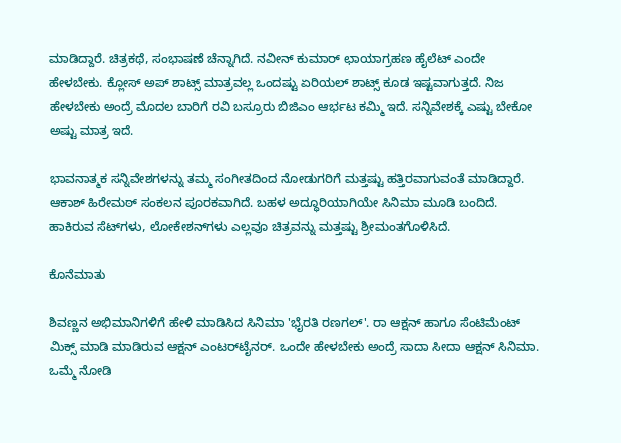ಮಾಡಿದ್ದಾರೆ. ಚಿತ್ರಕಥೆ, ಸಂಭಾಷಣೆ ಚೆನ್ನಾಗಿದೆ. ನವೀನ್ ಕುಮಾರ್ ಛಾಯಾಗ್ರಹಣ ಹೈಲೆಟ್ ಎಂದೇ ಹೇಳಬೇಕು. ಕ್ಲೋಸ್‌ ಅಪ್ ಶಾಟ್ಸ್ ಮಾತ್ರವಲ್ಲ ಒಂದಷ್ಟು ಏರಿಯಲ್ ಶಾಟ್ಸ್ ಕೂಡ ಇಷ್ಟವಾಗುತ್ತದೆ. ನಿಜ ಹೇಳಬೇಕು ಅಂದ್ರೆ ಮೊದಲ ಬಾರಿಗೆ ರವಿ ಬಸ್ರೂರು ಬಿಜಿಎಂ ಆರ್ಭಟ ಕಮ್ಮಿ ಇದೆ. ಸನ್ನಿವೇಶಕ್ಕೆ ಎಷ್ಟು ಬೇಕೋ ಅಷ್ಟು ಮಾತ್ರ ಇದೆ.

ಭಾವನಾತ್ಮಕ ಸನ್ನಿವೇಶಗಳನ್ನು ತಮ್ಮ ಸಂಗೀತದಿಂದ ನೋಡುಗರಿಗೆ ಮತ್ತಷ್ಟು ಹತ್ತಿರವಾಗುವಂತೆ ಮಾಡಿದ್ದಾರೆ. ಆಕಾಶ್ ಹಿರೇಮಠ್ ಸಂಕಲನ ಪೂರಕವಾಗಿದೆ. ಬಹಳ ಅದ್ಧೂರಿಯಾಗಿಯೇ ಸಿನಿಮಾ ಮೂಡಿ ಬಂದಿದೆ. ಹಾಕಿರುವ ಸೆಟ್‌ಗಳು, ಲೋಕೇಶನ್‌ಗಳು ಎಲ್ಲವೂ ಚಿತ್ರವನ್ನು ಮತ್ತಷ್ಟು ಶ್ರೀಮಂತಗೊಳಿಸಿದೆ.

ಕೊನೆಮಾತು

ಶಿವಣ್ಣನ ಅಭಿಮಾನಿಗಳಿಗೆ ಹೇಳಿ ಮಾಡಿಸಿದ ಸಿನಿಮಾ 'ಭೈರತಿ ರಣಗಲ್'. ರಾ ಆಕ್ಷನ್ ಹಾಗೂ ಸೆಂಟಿಮೆಂಟ್ ಮಿಕ್ಸ್ ಮಾಡಿ ಮಾಡಿರುವ ಆಕ್ಷನ್ ಎಂಟರ್‌ಟೈನರ್. ಒಂದೇ ಹೇಳಬೇಕು ಅಂದ್ರೆ ಸಾದಾ ಸೀದಾ ಆಕ್ಷನ್ ಸಿನಿಮಾ. ಒಮ್ಮೆ ನೋಡಿ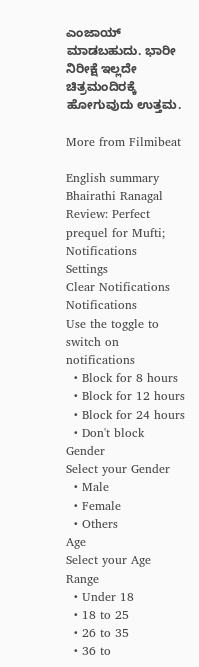ಎಂಜಾಯ್ ಮಾಡಬಹುದು. ಭಾರೀ ನಿರೀಕ್ಷೆ ಇಲ್ಲದೇ ಚಿತ್ರಮಂದಿರಕ್ಕೆ ಹೋಗುವುದು ಉತ್ತಮ.

More from Filmibeat

English summary
Bhairathi Ranagal Review: Perfect prequel for Mufti;
Notifications
Settings
Clear Notifications
Notifications
Use the toggle to switch on notifications
  • Block for 8 hours
  • Block for 12 hours
  • Block for 24 hours
  • Don't block
Gender
Select your Gender
  • Male
  • Female
  • Others
Age
Select your Age Range
  • Under 18
  • 18 to 25
  • 26 to 35
  • 36 to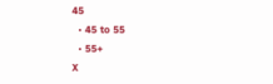45
  • 45 to 55
  • 55+
X